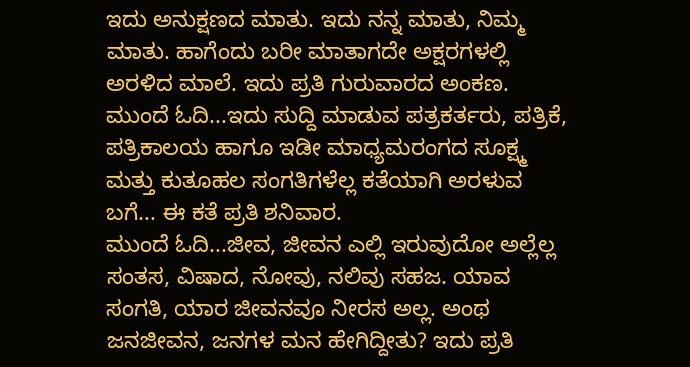ಇದು ಅನುಕ್ಷಣದ ಮಾತು. ಇದು ನನ್ನ ಮಾತು, ನಿಮ್ಮ ಮಾತು. ಹಾಗೆಂದು ಬರೀ ಮಾತಾಗದೇ ಅಕ್ಷರಗಳಲ್ಲಿ ಅರಳಿದ ಮಾಲೆ. ಇದು ಪ್ರತಿ ಗುರುವಾರದ ಅಂಕಣ.
ಮುಂದೆ ಓದಿ...ಇದು ಸುದ್ದಿ ಮಾಡುವ ಪತ್ರಕರ್ತರು, ಪತ್ರಿಕೆ, ಪತ್ರಿಕಾಲಯ ಹಾಗೂ ಇಡೀ ಮಾಧ್ಯಮರಂಗದ ಸೂಕ್ಷ್ಮ ಮತ್ತು ಕುತೂಹಲ ಸಂಗತಿಗಳೆಲ್ಲ ಕತೆಯಾಗಿ ಅರಳುವ ಬಗೆ... ಈ ಕತೆ ಪ್ರತಿ ಶನಿವಾರ.
ಮುಂದೆ ಓದಿ...ಜೀವ, ಜೀವನ ಎಲ್ಲಿ ಇರುವುದೋ ಅಲ್ಲೆಲ್ಲ ಸಂತಸ, ವಿಷಾದ, ನೋವು, ನಲಿವು ಸಹಜ. ಯಾವ ಸಂಗತಿ, ಯಾರ ಜೀವನವೂ ನೀರಸ ಅಲ್ಲ. ಅಂಥ ಜನಜೀವನ, ಜನಗಳ ಮನ ಹೇಗಿದ್ದೀತು? ಇದು ಪ್ರತಿ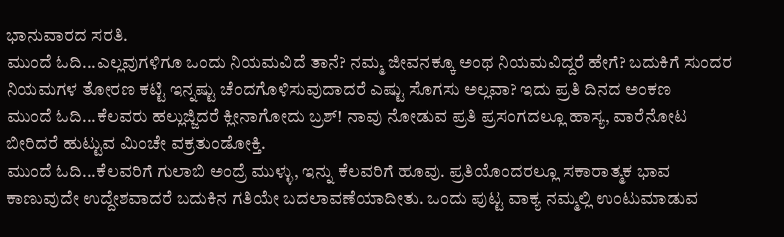ಭಾನುವಾರದ ಸರತಿ.
ಮುಂದೆ ಓದಿ...ಎಲ್ಲವುಗಳಿಗೂ ಒಂದು ನಿಯಮವಿದೆ ತಾನೆ? ನಮ್ಮ ಜೀವನಕ್ಕೂ ಅಂಥ ನಿಯಮವಿದ್ದರೆ ಹೇಗೆ? ಬದುಕಿಗೆ ಸುಂದರ ನಿಯಮಗಳ ತೋರಣ ಕಟ್ಟಿ ಇನ್ನಷ್ಟು ಚೆಂದಗೊಳಿಸುವುದಾದರೆ ಎಷ್ಟು ಸೊಗಸು ಅಲ್ಲವಾ? ಇದು ಪ್ರತಿ ದಿನದ ಅಂಕಣ
ಮುಂದೆ ಓದಿ...ಕೆಲವರು ಹಲ್ಲುಜ್ಜಿದರೆ ಕ್ಲೀನಾಗೋದು ಬ್ರಶ್! ನಾವು ನೋಡುವ ಪ್ರತಿ ಪ್ರಸಂಗದಲ್ಲೂ ಹಾಸ್ಯ, ವಾರೆನೋಟ ಬೀರಿದರೆ ಹುಟ್ಟುವ ಮಿಂಚೇ ವಕ್ರತುಂಡೋಕ್ತಿ.
ಮುಂದೆ ಓದಿ...ಕೆಲವರಿಗೆ ಗುಲಾಬಿ ಅಂದ್ರೆ ಮುಳ್ಳು, ಇನ್ನು ಕೆಲವರಿಗೆ ಹೂವು. ಪ್ರತಿಯೊಂದರಲ್ಲೂ ಸಕಾರಾತ್ಮಕ ಭಾವ ಕಾಣುವುದೇ ಉದ್ದೇಶವಾದರೆ ಬದುಕಿನ ಗತಿಯೇ ಬದಲಾವಣೆಯಾದೀತು. ಒಂದು ಪುಟ್ಟ ವಾಕ್ಯ ನಮ್ಮಲ್ಲಿ ಉಂಟುಮಾಡುವ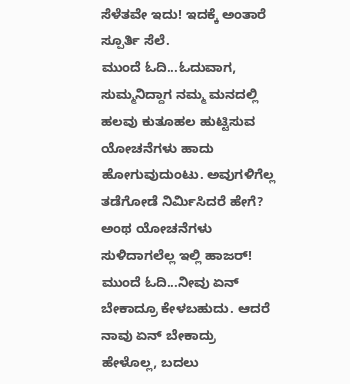ಸೆಳೆತವೇ ಇದು! ಇದಕ್ಕೆ ಅಂತಾರೆ ಸ್ಪೂರ್ತಿ ಸೆಲೆ.
ಮುಂದೆ ಓದಿ...ಓದುವಾಗ, ಸುಮ್ಮನಿದ್ದಾಗ ನಮ್ಮ ಮನದಲ್ಲಿ ಹಲವು ಕುತೂಹಲ ಹುಟ್ಟಿಸುವ ಯೋಚನೆಗಳು ಹಾದು ಹೋಗುವುದುಂಟು. ಅವುಗಳಿಗೆಲ್ಲ ತಡೆಗೋಡೆ ನಿರ್ಮಿಸಿದರೆ ಹೇಗೆ? ಅಂಥ ಯೋಚನೆಗಳು ಸುಳಿದಾಗಲೆಲ್ಲ ಇಲ್ಲಿ ಹಾಜರ್!
ಮುಂದೆ ಓದಿ...ನೀವು ಏನ್ ಬೇಕಾದ್ರೂ ಕೇಳಬಹುದು. ಆದರೆ ನಾವು ಏನ್ ಬೇಕಾದ್ರು ಹೇಳೊಲ್ಲ, ಬದಲು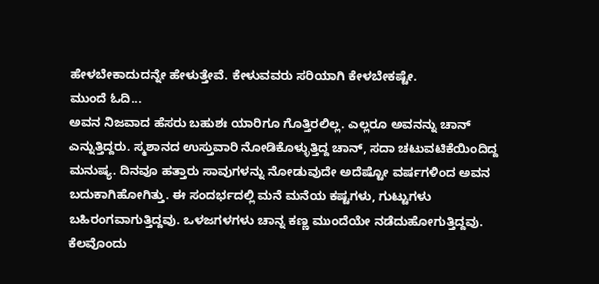ಹೇಳಬೇಕಾದುದನ್ನೇ ಹೇಳುತ್ತೇವೆ. ಕೇಳುವವರು ಸರಿಯಾಗಿ ಕೇಳಬೇಕಷ್ಟೇ.
ಮುಂದೆ ಓದಿ...
ಅವನ ನಿಜವಾದ ಹೆಸರು ಬಹುಶಃ ಯಾರಿಗೂ ಗೊತ್ತಿರಲಿಲ್ಲ. ಎಲ್ಲರೂ ಅವನನ್ನು ಚಾನ್ ಎನ್ನುತ್ತಿದ್ದರು. ಸ್ಮಶಾನದ ಉಸ್ತುವಾರಿ ನೋಡಿಕೊಳ್ಳುತ್ತಿದ್ದ ಚಾನ್, ಸದಾ ಚಟುವಟಿಕೆಯಿಂದಿದ್ದ ಮನುಷ್ಯ. ದಿನವೂ ಹತ್ತಾರು ಸಾವುಗಳನ್ನು ನೋಡುವುದೇ ಅದೆಷ್ಟೋ ವರ್ಷಗಳಿಂದ ಅವನ ಬದುಕಾಗಿಹೋಗಿತ್ತು. ಈ ಸಂದರ್ಭದಲ್ಲಿ ಮನೆ ಮನೆಯ ಕಷ್ಟಗಳು, ಗುಟ್ಟುಗಳು ಬಹಿರಂಗವಾಗುತ್ತಿದ್ದವು. ಒಳಜಗಳಗಳು ಚಾನ್ನ ಕಣ್ಣ ಮುಂದೆಯೇ ನಡೆದುಹೋಗುತ್ತಿದ್ದವು. ಕೆಲವೊಂದು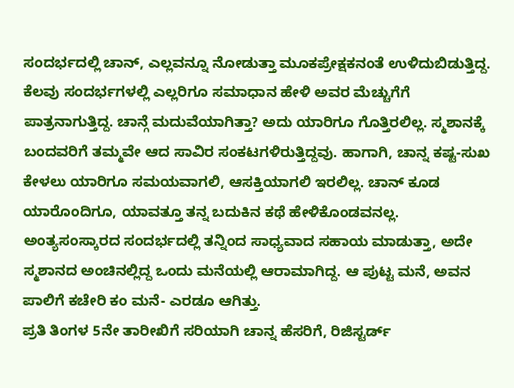ಸಂದರ್ಭದಲ್ಲಿ ಚಾನ್, ಎಲ್ಲವನ್ನೂ ನೋಡುತ್ತಾ ಮೂಕಪ್ರೇಕ್ಷಕನಂತೆ ಉಳಿದುಬಿಡುತ್ತಿದ್ದ. ಕೆಲವು ಸಂದರ್ಭಗಳಲ್ಲಿ ಎಲ್ಲರಿಗೂ ಸಮಾಧಾನ ಹೇಳಿ ಅವರ ಮೆಚ್ಚುಗೆಗೆ ಪಾತ್ರನಾಗುತ್ತಿದ್ದ. ಚಾನ್ಗೆ ಮದುವೆಯಾಗಿತ್ತಾ? ಅದು ಯಾರಿಗೂ ಗೊತ್ತಿರಲಿಲ್ಲ. ಸ್ಮಶಾನಕ್ಕೆ ಬಂದವರಿಗೆ ತಮ್ಮವೇ ಆದ ಸಾವಿರ ಸಂಕಟಗಳಿರುತ್ತಿದ್ದವು. ಹಾಗಾಗಿ, ಚಾನ್ನ ಕಷ್ಟ-ಸುಖ ಕೇಳಲು ಯಾರಿಗೂ ಸಮಯವಾಗಲಿ, ಆಸಕ್ತಿಯಾಗಲಿ ಇರಲಿಲ್ಲ. ಚಾನ್ ಕೂಡ ಯಾರೊಂದಿಗೂ, ಯಾವತ್ತೂ ತನ್ನ ಬದುಕಿನ ಕಥೆ ಹೇಳಿಕೊಂಡವನಲ್ಲ. ಅಂತ್ಯಸಂಸ್ಕಾರದ ಸಂದರ್ಭದಲ್ಲಿ ತನ್ನಿಂದ ಸಾಧ್ಯವಾದ ಸಹಾಯ ಮಾಡುತ್ತಾ, ಅದೇ ಸ್ಮಶಾನದ ಅಂಚಿನಲ್ಲಿದ್ದ ಒಂದು ಮನೆಯಲ್ಲಿ ಆರಾಮಾಗಿದ್ದ. ಆ ಪುಟ್ಟ ಮನೆ, ಅವನ ಪಾಲಿಗೆ ಕಚೇರಿ ಕಂ ಮನೆ- ಎರಡೂ ಆಗಿತ್ತು.
ಪ್ರತಿ ತಿಂಗಳ 5ನೇ ತಾರೀಖಿಗೆ ಸರಿಯಾಗಿ ಚಾನ್ನ ಹೆಸರಿಗೆ, ರಿಜಿಸ್ಟರ್ಡ್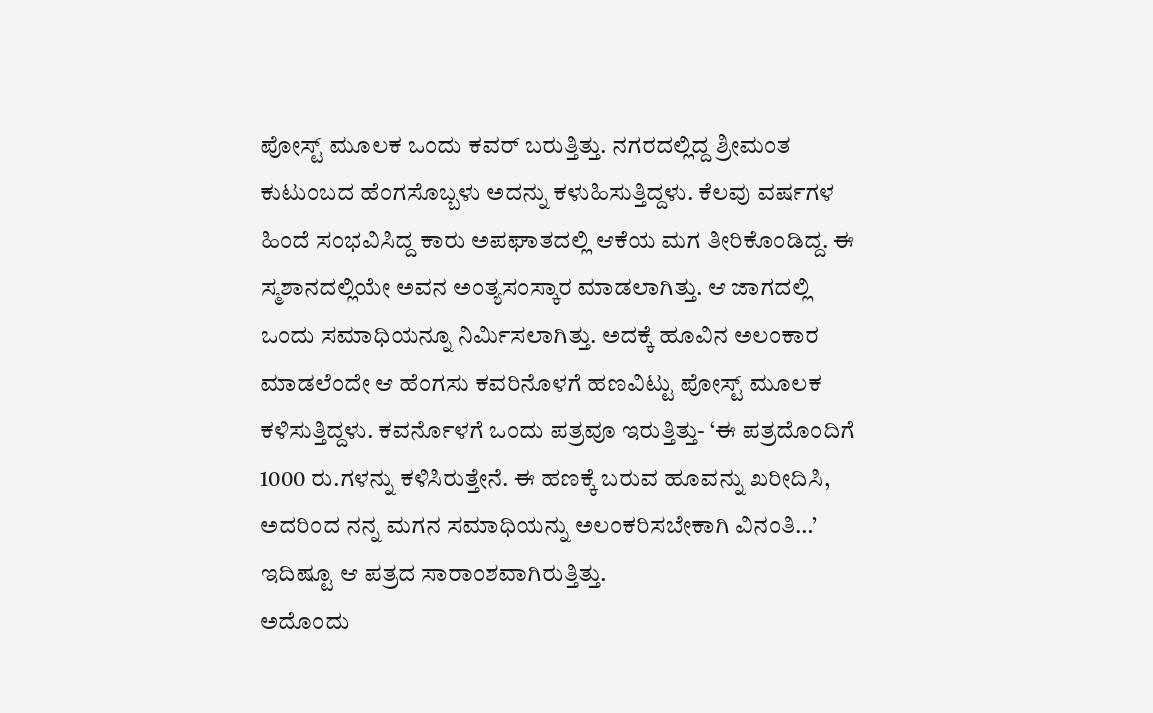ಪೋಸ್ಟ್ ಮೂಲಕ ಒಂದು ಕವರ್ ಬರುತ್ತಿತ್ತು. ನಗರದಲ್ಲಿದ್ದ ಶ್ರೀಮಂತ ಕುಟುಂಬದ ಹೆಂಗಸೊಬ್ಬಳು ಅದನ್ನು ಕಳುಹಿಸುತ್ತಿದ್ದಳು. ಕೆಲವು ವರ್ಷಗಳ ಹಿಂದೆ ಸಂಭವಿಸಿದ್ದ ಕಾರು ಅಪಘಾತದಲ್ಲಿ ಆಕೆಯ ಮಗ ತೀರಿಕೊಂಡಿದ್ದ. ಈ ಸ್ಮಶಾನದಲ್ಲಿಯೇ ಅವನ ಅಂತ್ಯಸಂಸ್ಕಾರ ಮಾಡಲಾಗಿತ್ತು. ಆ ಜಾಗದಲ್ಲಿ ಒಂದು ಸಮಾಧಿಯನ್ನೂ ನಿರ್ಮಿಸಲಾಗಿತ್ತು. ಅದಕ್ಕೆ ಹೂವಿನ ಅಲಂಕಾರ ಮಾಡಲೆಂದೇ ಆ ಹೆಂಗಸು ಕವರಿನೊಳಗೆ ಹಣವಿಟ್ಟು ಪೋಸ್ಟ್ ಮೂಲಕ ಕಳಿಸುತ್ತಿದ್ದಳು. ಕವರ್ನೊಳಗೆ ಒಂದು ಪತ್ರವೂ ಇರುತ್ತಿತ್ತು- ‘ಈ ಪತ್ರದೊಂದಿಗೆ 1000 ರು.ಗಳನ್ನು ಕಳಿಸಿರುತ್ತೇನೆ. ಈ ಹಣಕ್ಕೆ ಬರುವ ಹೂವನ್ನು ಖರೀದಿಸಿ, ಅದರಿಂದ ನನ್ನ ಮಗನ ಸಮಾಧಿಯನ್ನು ಅಲಂಕರಿಸಬೇಕಾಗಿ ವಿನಂತಿ…’ ಇದಿಷ್ಟೂ ಆ ಪತ್ರದ ಸಾರಾಂಶವಾಗಿರುತ್ತಿತ್ತು.
ಅದೊಂದು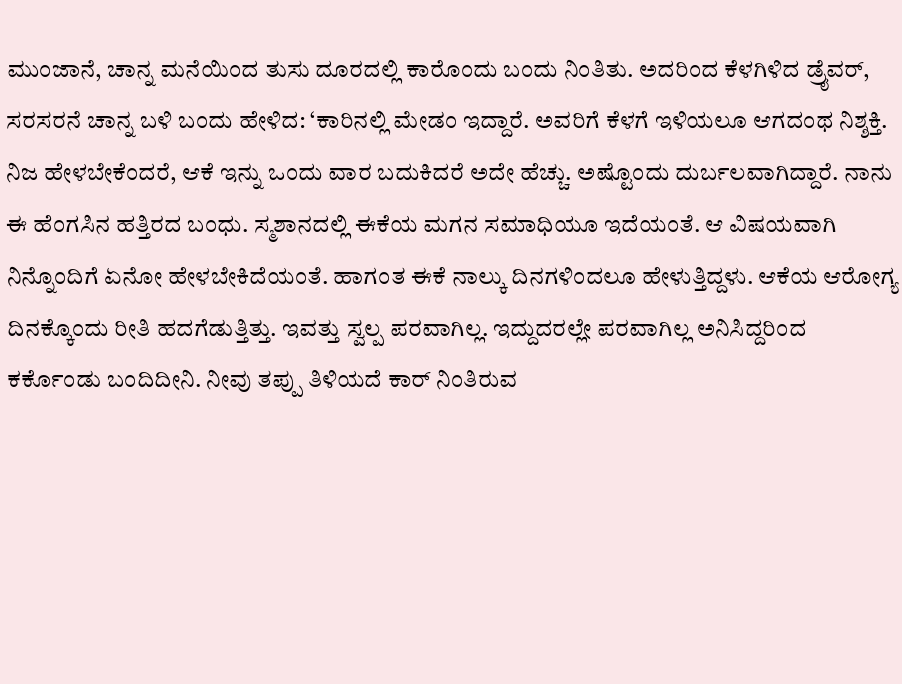ಮುಂಜಾನೆ, ಚಾನ್ನ ಮನೆಯಿಂದ ತುಸು ದೂರದಲ್ಲಿ ಕಾರೊಂದು ಬಂದು ನಿಂತಿತು. ಅದರಿಂದ ಕೆಳಗಿಳಿದ ಡ್ರೈವರ್, ಸರಸರನೆ ಚಾನ್ನ ಬಳಿ ಬಂದು ಹೇಳಿದ: ‘ಕಾರಿನಲ್ಲಿ ಮೇಡಂ ಇದ್ದಾರೆ. ಅವರಿಗೆ ಕೆಳಗೆ ಇಳಿಯಲೂ ಆಗದಂಥ ನಿಶ್ಶಕ್ತಿ. ನಿಜ ಹೇಳಬೇಕೆಂದರೆ, ಆಕೆ ಇನ್ನು ಒಂದು ವಾರ ಬದುಕಿದರೆ ಅದೇ ಹೆಚ್ಚು. ಅಷ್ಟೊಂದು ದುರ್ಬಲವಾಗಿದ್ದಾರೆ. ನಾನು ಈ ಹೆಂಗಸಿನ ಹತ್ತಿರದ ಬಂಧು. ಸ್ಮಶಾನದಲ್ಲಿ ಈಕೆಯ ಮಗನ ಸಮಾಧಿಯೂ ಇದೆಯಂತೆ. ಆ ವಿಷಯವಾಗಿ ನಿನ್ನೊಂದಿಗೆ ಏನೋ ಹೇಳಬೇಕಿದೆಯಂತೆ. ಹಾಗಂತ ಈಕೆ ನಾಲ್ಕು ದಿನಗಳಿಂದಲೂ ಹೇಳುತ್ತಿದ್ದಳು. ಆಕೆಯ ಆರೋಗ್ಯ ದಿನಕ್ಕೊಂದು ರೀತಿ ಹದಗೆಡುತ್ತಿತ್ತು. ಇವತ್ತು ಸ್ವಲ್ಪ ಪರವಾಗಿಲ್ಲ. ಇದ್ದುದರಲ್ಲೇ ಪರವಾಗಿಲ್ಲ ಅನಿಸಿದ್ದರಿಂದ ಕರ್ಕೊಂಡು ಬಂದಿದೀನಿ. ನೀವು ತಪ್ಪು ತಿಳಿಯದೆ ಕಾರ್ ನಿಂತಿರುವ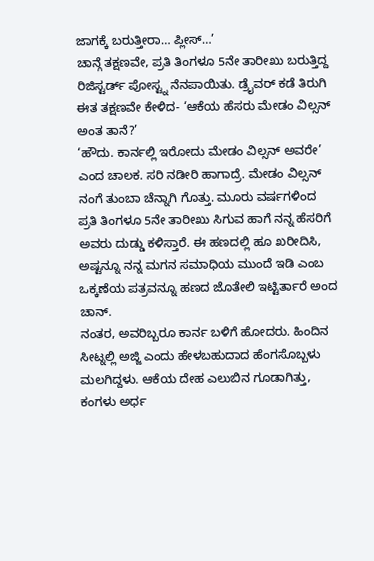ಜಾಗಕ್ಕೆ ಬರುತ್ತೀರಾ… ಪ್ಲೀಸ್…’
ಚಾನ್ಗೆ ತಕ್ಷಣವೇ, ಪ್ರತಿ ತಿಂಗಳೂ 5ನೇ ತಾರೀಖು ಬರುತ್ತಿದ್ದ ರಿಜಿಸ್ಟರ್ಡ್ ಪೋಸ್ಟ್ನ ನೆನಪಾಯಿತು. ಡ್ರೈವರ್ ಕಡೆ ತಿರುಗಿ ಈತ ತಕ್ಷಣವೇ ಕೇಳಿದ- ‘ಆಕೆಯ ಹೆಸರು ಮೇಡಂ ವಿಲ್ಸನ್ ಅಂತ ತಾನೆ?’
‘ಹೌದು. ಕಾರ್ನಲ್ಲಿ ಇರೋದು ಮೇಡಂ ವಿಲ್ಸನ್ ಅವರೇ’ ಎಂದ ಚಾಲಕ. ಸರಿ ನಡೀರಿ ಹಾಗಾದ್ರೆ. ಮೇಡಂ ವಿಲ್ಸನ್ ನಂಗೆ ತುಂಬಾ ಚೆನ್ನಾಗಿ ಗೊತ್ತು. ಮೂರು ವರ್ಷಗಳಿಂದ ಪ್ರತಿ ತಿಂಗಳೂ 5ನೇ ತಾರೀಖು ಸಿಗುವ ಹಾಗೆ ನನ್ನ ಹೆಸರಿಗೆ ಅವರು ದುಡ್ಡು ಕಳಿಸ್ತಾರೆ. ಈ ಹಣದಲ್ಲಿ ಹೂ ಖರೀದಿಸಿ, ಅಷ್ಟನ್ನೂ ನನ್ನ ಮಗನ ಸಮಾಧಿಯ ಮುಂದೆ ಇಡಿ ಎಂಬ ಒಕ್ಕಣೆಯ ಪತ್ರವನ್ನೂ ಹಣದ ಜೊತೇಲಿ ಇಟ್ಟಿರ್ತಾರೆ ಅಂದ ಚಾನ್.
ನಂತರ, ಅವರಿಬ್ಬರೂ ಕಾರ್ನ ಬಳಿಗೆ ಹೋದರು. ಹಿಂದಿನ ಸೀಟ್ನಲ್ಲಿ ಅಜ್ಜಿ ಎಂದು ಹೇಳಬಹುದಾದ ಹೆಂಗಸೊಬ್ಬಳು ಮಲಗಿದ್ದಳು. ಆಕೆಯ ದೇಹ ಎಲುಬಿನ ಗೂಡಾಗಿತ್ತು, ಕಂಗಳು ಅರ್ಧ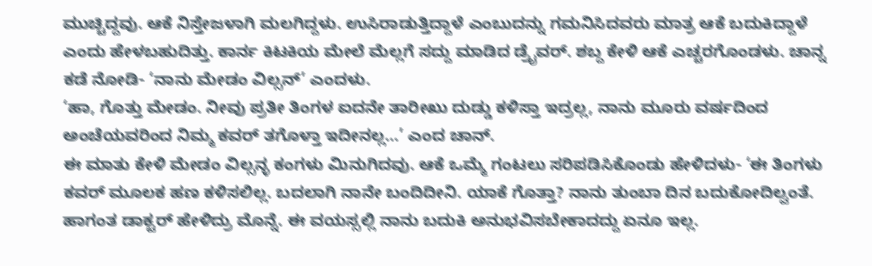ಮುಚ್ಚಿದ್ದವು. ಆಕೆ ನಿಸ್ತೇಜಳಾಗಿ ಮಲಗಿದ್ದಳು. ಉಸಿರಾಡುತ್ತಿದ್ದಾಳೆ ಎಂಬುದನ್ನು ಗಮನಿಸಿದವರು ಮಾತ್ರ ಆಕೆ ಬದುಕಿದ್ದಾಳೆ ಎಂದು ಹೇಳಬಹುದಿತ್ತು. ಕಾರ್ನ ಕಿಟಕಿಯ ಮೇಲೆ ಮೆಲ್ಲಗೆ ಸದ್ದು ಮಾಡಿದ ಡ್ರೈವರ್. ಶಬ್ದ ಕೇಳಿ ಆಕೆ ಎಚ್ಚರಗೊಂಡಳು. ಚಾನ್ನ ಕಡೆ ನೋಡಿ- ‘ನಾನು ಮೇಡಂ ವಿಲ್ಸನ್’ ಎಂದಳು.
‘ಹಾ, ಗೊತ್ತು ಮೇಡಂ. ನೀವು ಪ್ರತೀ ತಿಂಗಳ ಐದನೇ ತಾರೀಖು ದುಡ್ಡು ಕಳಿಸ್ತಾ ಇದ್ರಲ್ಲ, ನಾನು ಮೂರು ವರ್ಷದಿಂದ ಅಂಚೆಯವರಿಂದ ನಿಮ್ಮ ಕವರ್ ತಗೊಳ್ತಾ ಇದೀನಲ್ಲ…’ ಎಂದ ಚಾನ್.
ಈ ಮಾತು ಕೇಳಿ ಮೇಡಂ ವಿಲ್ಸನ್ಳ ಕಂಗಳು ಮಿನುಗಿದವು. ಆಕೆ ಒಮ್ಮೆ ಗಂಟಲು ಸರಿಪಡಿಸಿಕೊಂಡು ಹೇಳಿದಳು- ‘ಈ ತಿಂಗಳು ಕವರ್ ಮೂಲಕ ಹಣ ಕಳಿಸಲಿಲ್ಲ. ಬದಲಾಗಿ ನಾನೇ ಬಂದಿದೀನಿ. ಯಾಕೆ ಗೊತ್ತಾ? ನಾನು ತುಂಬಾ ದಿನ ಬದುಕೋದಿಲ್ವಂತೆ. ಹಾಗಂತ ಡಾಕ್ಟರ್ ಹೇಳಿದ್ರು ಮೊನ್ನೆ. ಈ ವಯಸ್ಸಲ್ಲಿ ನಾನು ಬದುಕಿ ಅನುಭವಿಸಬೇಕಾದದ್ದು ಏನೂ ಇಲ್ಲ.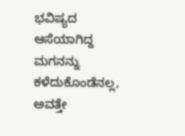ಭವಿಷ್ಯದ ಆಸೆಯಾಗಿದ್ದ ಮಗನನ್ನು ಕಳೆದುಕೊಂಡೆನಲ್ಲ, ಅವತ್ತೇ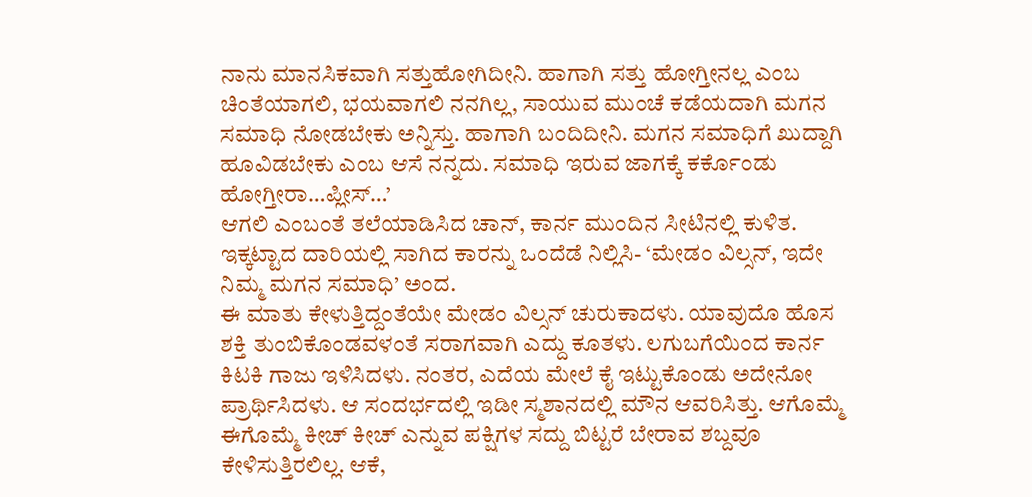ನಾನು ಮಾನಸಿಕವಾಗಿ ಸತ್ತುಹೋಗಿದೀನಿ. ಹಾಗಾಗಿ ಸತ್ತು ಹೋಗ್ತೀನಲ್ಲ ಎಂಬ ಚಿಂತೆಯಾಗಲಿ, ಭಯವಾಗಲಿ ನನಗಿಲ್ಲ, ಸಾಯುವ ಮುಂಚೆ ಕಡೆಯದಾಗಿ ಮಗನ ಸಮಾಧಿ ನೋಡಬೇಕು ಅನ್ನಿಸ್ತು. ಹಾಗಾಗಿ ಬಂದಿದೀನಿ. ಮಗನ ಸಮಾಧಿಗೆ ಖುದ್ದಾಗಿ ಹೂವಿಡಬೇಕು ಎಂಬ ಆಸೆ ನನ್ನದು. ಸಮಾಧಿ ಇರುವ ಜಾಗಕ್ಕೆ ಕರ್ಕೊಂಡು ಹೋಗ್ತೀರಾ…ಪ್ಲೀಸ್…’
ಆಗಲಿ ಎಂಬಂತೆ ತಲೆಯಾಡಿಸಿದ ಚಾನ್, ಕಾರ್ನ ಮುಂದಿನ ಸೀಟಿನಲ್ಲಿ ಕುಳಿತ. ಇಕ್ಕಟ್ಟಾದ ದಾರಿಯಲ್ಲಿ ಸಾಗಿದ ಕಾರನ್ನು ಒಂದೆಡೆ ನಿಲ್ಲಿಸಿ- ‘ಮೇಡಂ ವಿಲ್ಸನ್, ಇದೇ ನಿಮ್ಮ ಮಗನ ಸಮಾಧಿ’ ಅಂದ.
ಈ ಮಾತು ಕೇಳುತ್ತಿದ್ದಂತೆಯೇ ಮೇಡಂ ವಿಲ್ಸನ್ ಚುರುಕಾದಳು. ಯಾವುದೊ ಹೊಸ ಶಕ್ತಿ ತುಂಬಿಕೊಂಡವಳಂತೆ ಸರಾಗವಾಗಿ ಎದ್ದು ಕೂತಳು. ಲಗುಬಗೆಯಿಂದ ಕಾರ್ನ ಕಿಟಕಿ ಗಾಜು ಇಳಿಸಿದಳು. ನಂತರ, ಎದೆಯ ಮೇಲೆ ಕೈ ಇಟ್ಟುಕೊಂಡು ಅದೇನೋ ಪ್ರಾರ್ಥಿಸಿದಳು. ಆ ಸಂದರ್ಭದಲ್ಲಿ ಇಡೀ ಸ್ಮಶಾನದಲ್ಲಿ ಮೌನ ಆವರಿಸಿತ್ತು. ಆಗೊಮ್ಮೆ ಈಗೊಮ್ಮೆ ಕೀಚ್ ಕೀಚ್ ಎನ್ನುವ ಪಕ್ಷಿಗಳ ಸದ್ದು ಬಿಟ್ಟರೆ ಬೇರಾವ ಶಬ್ದವೂ ಕೇಳಿಸುತ್ತಿರಲಿಲ್ಲ. ಆಕೆ,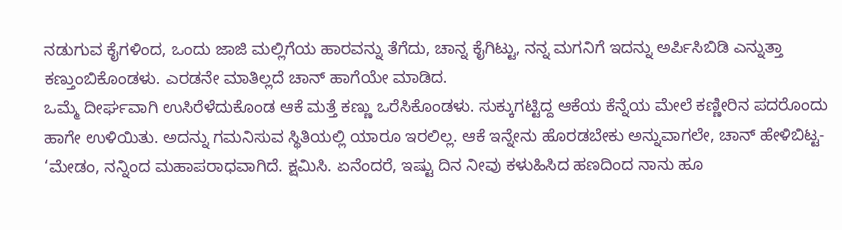ನಡುಗುವ ಕೈಗಳಿಂದ, ಒಂದು ಜಾಜಿ ಮಲ್ಲಿಗೆಯ ಹಾರವನ್ನು ತೆಗೆದು, ಚಾನ್ನ ಕೈಗಿಟ್ಟು, ನನ್ನ ಮಗನಿಗೆ ಇದನ್ನು ಅರ್ಪಿಸಿಬಿಡಿ ಎನ್ನುತ್ತಾ ಕಣ್ತುಂಬಿಕೊಂಡಳು. ಎರಡನೇ ಮಾತಿಲ್ಲದೆ ಚಾನ್ ಹಾಗೆಯೇ ಮಾಡಿದ.
ಒಮ್ಮೆ ದೀರ್ಘವಾಗಿ ಉಸಿರೆಳೆದುಕೊಂಡ ಆಕೆ ಮತ್ತೆ ಕಣ್ಣು ಒರೆಸಿಕೊಂಡಳು. ಸುಕ್ಕುಗಟ್ಟಿದ್ದ ಆಕೆಯ ಕೆನ್ನೆಯ ಮೇಲೆ ಕಣ್ಣೀರಿನ ಪದರೊಂದು ಹಾಗೇ ಉಳಿಯಿತು. ಅದನ್ನು ಗಮನಿಸುವ ಸ್ಥಿತಿಯಲ್ಲಿ ಯಾರೂ ಇರಲಿಲ್ಲ. ಆಕೆ ಇನ್ನೇನು ಹೊರಡಬೇಕು ಅನ್ನುವಾಗಲೇ, ಚಾನ್ ಹೇಳಿಬಿಟ್ಟ- ‘ಮೇಡಂ, ನನ್ನಿಂದ ಮಹಾಪರಾಧವಾಗಿದೆ. ಕ್ಷಮಿಸಿ. ಏನೆಂದರೆ, ಇಷ್ಟು ದಿನ ನೀವು ಕಳುಹಿಸಿದ ಹಣದಿಂದ ನಾನು ಹೂ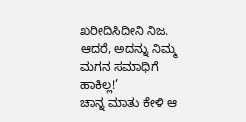ಖರೀದಿಸಿದೀನಿ ನಿಜ. ಆದರೆ, ಅದನ್ನು ನಿಮ್ಮ ಮಗನ ಸಮಾಧಿಗೆ ಹಾಕಿಲ್ಲ!’
ಚಾನ್ನ ಮಾತು ಕೇಳಿ ಆ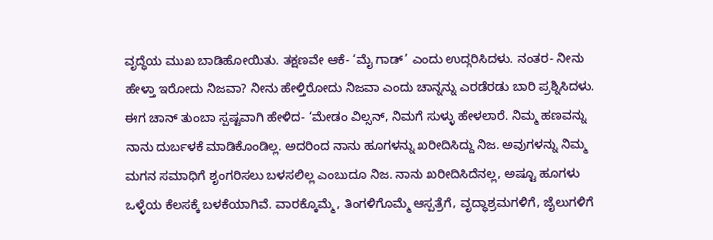ವೃದ್ಧೆಯ ಮುಖ ಬಾಡಿಹೋಯಿತು. ತಕ್ಷಣವೇ ಆಕೆ- ‘ಮೈ ಗಾಡ್’ ಎಂದು ಉದ್ಗರಿಸಿದಳು. ನಂತರ- ನೀನು ಹೇಳ್ತಾ ಇರೋದು ನಿಜವಾ? ನೀನು ಹೇಳ್ತಿರೋದು ನಿಜವಾ ಎಂದು ಚಾನ್ನನ್ನು ಎರಡೆರಡು ಬಾರಿ ಪ್ರಶ್ನಿಸಿದಳು.
ಈಗ ಚಾನ್ ತುಂಬಾ ಸ್ಪಷ್ಟವಾಗಿ ಹೇಳಿದ- ‘ಮೇಡಂ ವಿಲ್ಸನ್, ನಿಮಗೆ ಸುಳ್ಳು ಹೇಳಲಾರೆ. ನಿಮ್ಮ ಹಣವನ್ನು ನಾನು ದುರ್ಬಳಕೆ ಮಾಡಿಕೊಂಡಿಲ್ಲ. ಅದರಿಂದ ನಾನು ಹೂಗಳನ್ನು ಖರೀದಿಸಿದ್ದು ನಿಜ. ಅವುಗಳನ್ನು ನಿಮ್ಮ ಮಗನ ಸಮಾಧಿಗೆ ಶೃಂಗರಿಸಲು ಬಳಸಲಿಲ್ಲ ಎಂಬುದೂ ನಿಜ. ನಾನು ಖರೀದಿಸಿದೆನಲ್ಲ, ಅಷ್ಟೂ ಹೂಗಳು ಒಳ್ಳೆಯ ಕೆಲಸಕ್ಕೆ ಬಳಕೆಯಾಗಿವೆ. ವಾರಕ್ಕೊಮ್ಮೆ, ತಿಂಗಳಿಗೊಮ್ಮೆ ಆಸ್ಪತ್ರೆಗೆ, ವೃದ್ಧಾಶ್ರಮಗಳಿಗೆ, ಜೈಲುಗಳಿಗೆ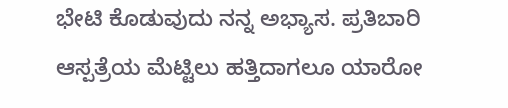ಭೇಟಿ ಕೊಡುವುದು ನನ್ನ ಅಭ್ಯಾಸ. ಪ್ರತಿಬಾರಿ ಆಸ್ಪತ್ರೆಯ ಮೆಟ್ಟಿಲು ಹತ್ತಿದಾಗಲೂ ಯಾರೋ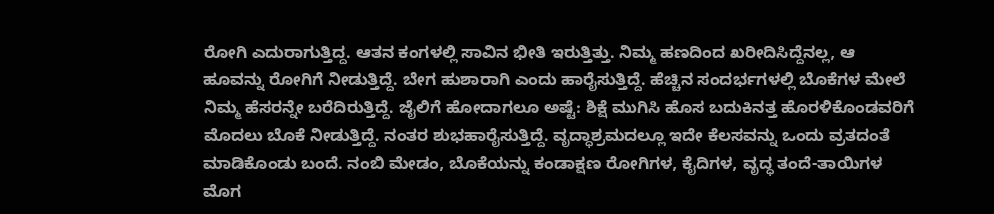ರೋಗಿ ಎದುರಾಗುತ್ತಿದ್ದ. ಆತನ ಕಂಗಳಲ್ಲಿ ಸಾವಿನ ಭೀತಿ ಇರುತ್ತಿತ್ತು. ನಿಮ್ಮ ಹಣದಿಂದ ಖರೀದಿಸಿದ್ದೆನಲ್ಲ, ಆ ಹೂವನ್ನು ರೋಗಿಗೆ ನೀಡುತ್ತಿದ್ದೆ. ಬೇಗ ಹುಶಾರಾಗಿ ಎಂದು ಹಾರೈಸುತ್ತಿದ್ದೆ. ಹೆಚ್ಚಿನ ಸಂದರ್ಭಗಳಲ್ಲಿ ಬೊಕೆಗಳ ಮೇಲೆ ನಿಮ್ಮ ಹೆಸರನ್ನೇ ಬರೆದಿರುತ್ತಿದ್ದೆ. ಜೈಲಿಗೆ ಹೋದಾಗಲೂ ಅಷ್ಟೆ: ಶಿಕ್ಷೆ ಮುಗಿಸಿ ಹೊಸ ಬದುಕಿನತ್ತ ಹೊರಳಿಕೊಂಡವರಿಗೆ ಮೊದಲು ಬೊಕೆ ನೀಡುತ್ತಿದ್ದೆ. ನಂತರ ಶುಭಹಾರೈಸುತ್ತಿದ್ದೆ. ವೃದ್ಧಾಶ್ರಮದಲ್ಲೂ ಇದೇ ಕೆಲಸವನ್ನು ಒಂದು ವ್ರತದಂತೆ ಮಾಡಿಕೊಂಡು ಬಂದೆ. ನಂಬಿ ಮೇಡಂ, ಬೊಕೆಯನ್ನು ಕಂಡಾಕ್ಷಣ ರೋಗಿಗಳ, ಕೈದಿಗಳ, ವೃದ್ಧ ತಂದೆ-ತಾಯಿಗಳ ಮೊಗ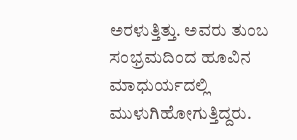ಅರಳುತ್ತಿತ್ತು. ಅವರು ತುಂಬ ಸಂಭ್ರಮದಿಂದ ಹೂವಿನ ಮಾಧುರ್ಯದಲ್ಲಿ ಮುಳುಗಿಹೋಗುತ್ತಿದ್ದರು.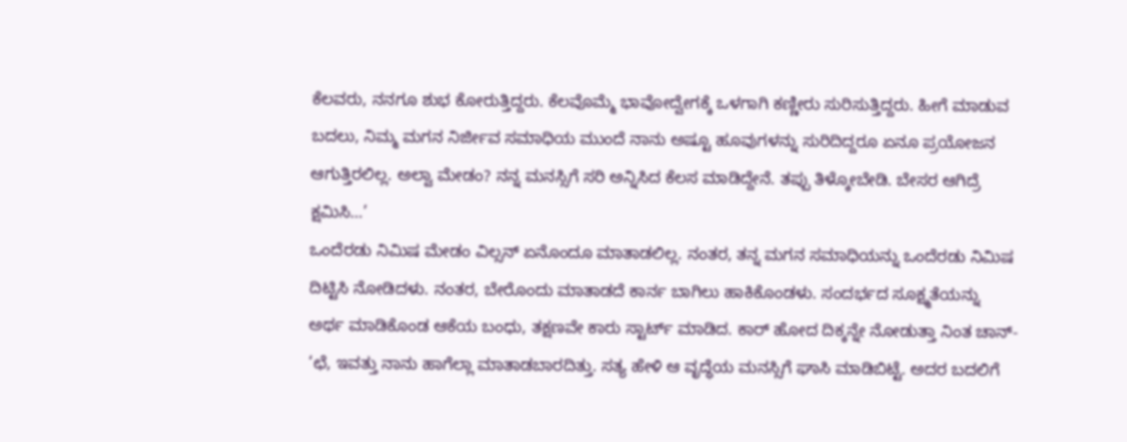ಕೆಲವರು, ನನಗೂ ಶುಭ ಕೋರುತ್ತಿದ್ದರು. ಕೆಲವೊಮ್ಮೆ ಭಾವೋದ್ವೇಗಕ್ಕೆ ಒಳಗಾಗಿ ಕಣ್ಣೀರು ಸುರಿಸುತ್ತಿದ್ದರು. ಹೀಗೆ ಮಾಡುವ ಬದಲು, ನಿಮ್ಮ ಮಗನ ನಿರ್ಜೀವ ಸಮಾಧಿಯ ಮುಂದೆ ನಾನು ಅಷ್ಟೂ ಹೂವುಗಳನ್ನು ಸುರಿದಿದ್ದರೂ ಏನೂ ಪ್ರಯೋಜನ ಆಗುತ್ತಿರಲಿಲ್ಲ. ಅಲ್ವಾ ಮೇಡಂ? ನನ್ನ ಮನಸ್ಸಿಗೆ ಸರಿ ಅನ್ನಿಸಿದ ಕೆಲಸ ಮಾಡಿದ್ದೇನೆ. ತಪ್ಪು ತಿಳ್ಕೋಬೇಡಿ. ಬೇಸರ ಆಗಿದ್ರೆ ಕ್ಷಮಿಸಿ…’
ಒಂದೆರಡು ನಿಮಿಷ ಮೇಡಂ ವಿಲ್ಸನ್ ಏನೊಂದೂ ಮಾತಾಡಲಿಲ್ಲ. ನಂತರ, ತನ್ನ ಮಗನ ಸಮಾಧಿಯನ್ನು ಒಂದೆರಡು ನಿಮಿಷ ದಿಟ್ಟಿಸಿ ನೋಡಿದಳು. ನಂತರ, ಬೇರೊಂದು ಮಾತಾಡದೆ ಕಾರ್ನ ಬಾಗಿಲು ಹಾಕಿಕೊಂಡಳು. ಸಂದರ್ಭದ ಸೂಕ್ಷ್ಮತೆಯನ್ನು ಅರ್ಥ ಮಾಡಿಕೊಂಡ ಆಕೆಯ ಬಂಧು, ತಕ್ಷಣವೇ ಕಾರು ಸ್ಟಾರ್ಟ್ ಮಾಡಿದ. ಕಾರ್ ಹೋದ ದಿಕ್ಕನ್ನೇ ನೋಡುತ್ತಾ ನಿಂತ ಚಾನ್- ‘ಛೆ, ಇವತ್ತು ನಾನು ಹಾಗೆಲ್ಲಾ ಮಾತಾಡಬಾರದಿತ್ತು. ಸತ್ಯ ಹೇಳಿ ಆ ವೃದ್ಧೆಯ ಮನಸ್ಸಿಗೆ ಘಾಸಿ ಮಾಡಿಬಿಟ್ಟೆ. ಅದರ ಬದಲಿಗೆ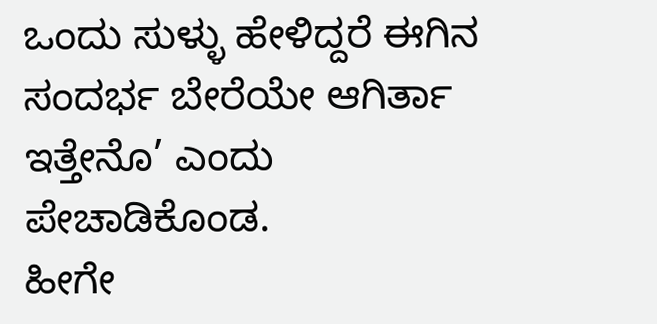ಒಂದು ಸುಳ್ಳು ಹೇಳಿದ್ದರೆ ಈಗಿನ ಸಂದರ್ಭ ಬೇರೆಯೇ ಆಗಿರ್ತಾ ಇತ್ತೇನೊ’ ಎಂದು ಪೇಚಾಡಿಕೊಂಡ.
ಹೀಗೇ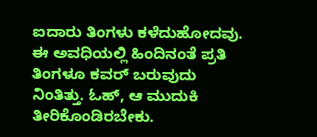ಐದಾರು ತಿಂಗಳು ಕಳೆದುಹೋದವು. ಈ ಅವಧಿಯಲ್ಲಿ ಹಿಂದಿನಂತೆ ಪ್ರತಿ ತಿಂಗಳೂ ಕವರ್ ಬರುವುದು ನಿಂತಿತ್ತು. ಓಹ್, ಆ ಮುದುಕಿ ತೀರಿಕೊಂಡಿರಬೇಕು.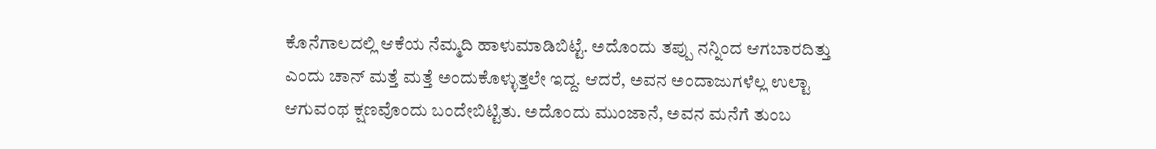ಕೊನೆಗಾಲದಲ್ಲಿ ಆಕೆಯ ನೆಮ್ಮದಿ ಹಾಳುಮಾಡಿಬಿಟ್ಟೆ. ಅದೊಂದು ತಪ್ಪು ನನ್ನಿಂದ ಆಗಬಾರದಿತ್ತು ಎಂದು ಚಾನ್ ಮತ್ತೆ ಮತ್ತೆ ಅಂದುಕೊಳ್ಳುತ್ತಲೇ ಇದ್ದ. ಆದರೆ, ಅವನ ಅಂದಾಜುಗಳೆಲ್ಲ ಉಲ್ಟಾ ಆಗುವಂಥ ಕ್ಷಣವೊಂದು ಬಂದೇಬಿಟ್ಟಿತು. ಅದೊಂದು ಮುಂಜಾನೆ, ಅವನ ಮನೆಗೆ ತುಂಬ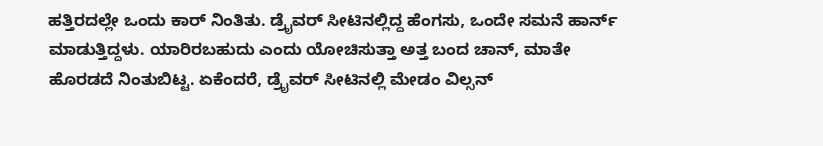ಹತ್ತಿರದಲ್ಲೇ ಒಂದು ಕಾರ್ ನಿಂತಿತು. ಡ್ರೈವರ್ ಸೀಟಿನಲ್ಲಿದ್ದ ಹೆಂಗಸು, ಒಂದೇ ಸಮನೆ ಹಾರ್ನ್ ಮಾಡುತ್ತಿದ್ದಳು. ಯಾರಿರಬಹುದು ಎಂದು ಯೋಚಿಸುತ್ತಾ ಅತ್ತ ಬಂದ ಚಾನ್, ಮಾತೇ ಹೊರಡದೆ ನಿಂತುಬಿಟ್ಟ. ಏಕೆಂದರೆ, ಡ್ರೈವರ್ ಸೀಟಿನಲ್ಲಿ ಮೇಡಂ ವಿಲ್ಸನ್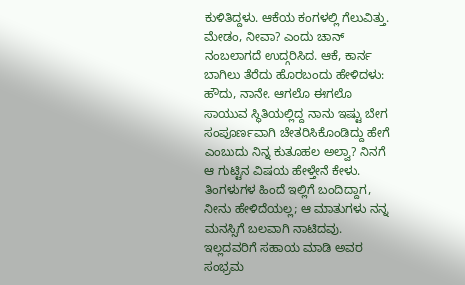ಕುಳಿತಿದ್ದಳು. ಆಕೆಯ ಕಂಗಳಲ್ಲಿ ಗೆಲುವಿತ್ತು.
ಮೇಡಂ, ನೀವಾ? ಎಂದು ಚಾನ್ ನಂಬಲಾಗದೆ ಉದ್ಗರಿಸಿದ. ಆಕೆ, ಕಾರ್ನ ಬಾಗಿಲು ತೆರೆದು ಹೊರಬಂದು ಹೇಳಿದಳು: ಹೌದು, ನಾನೇ. ಆಗಲೊ ಈಗಲೊ ಸಾಯುವ ಸ್ಥಿತಿಯಲ್ಲಿದ್ದ ನಾನು ಇಷ್ಟು ಬೇಗ ಸಂಪೂರ್ಣವಾಗಿ ಚೇತರಿಸಿಕೊಂಡಿದ್ದು ಹೇಗೆ ಎಂಬುದು ನಿನ್ನ ಕುತೂಹಲ ಅಲ್ವಾ? ನಿನಗೆ ಆ ಗುಟ್ಟಿನ ವಿಷಯ ಹೇಳ್ತೇನೆ ಕೇಳು. ತಿಂಗಳುಗಳ ಹಿಂದೆ ಇಲ್ಲಿಗೆ ಬಂದಿದ್ದಾಗ, ನೀನು ಹೇಳಿದೆಯಲ್ಲ; ಆ ಮಾತುಗಳು ನನ್ನ ಮನಸ್ಸಿಗೆ ಬಲವಾಗಿ ನಾಟಿದವು. ಇಲ್ಲದವರಿಗೆ ಸಹಾಯ ಮಾಡಿ ಅವರ ಸಂಭ್ರಮ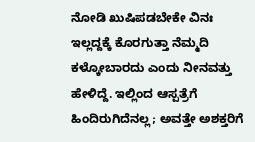ನೋಡಿ ಖುಷಿಪಡಬೇಕೇ ವಿನಃ ಇಲ್ಲದ್ದಕ್ಕೆ ಕೊರಗುತ್ತಾ ನೆಮ್ಮದಿ ಕಳ್ಕೋಬಾರದು ಎಂದು ನೀನವತ್ತು ಹೇಳಿದ್ದೆ. ಇಲ್ಲಿಂದ ಆಸ್ಪತ್ರೆಗೆ ಹಿಂದಿರುಗಿದೆನಲ್ಲ; ಅವತ್ತೇ ಅಶಕ್ತರಿಗೆ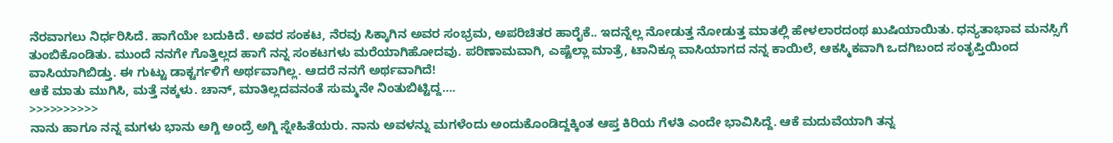ನೆರವಾಗಲು ನಿರ್ಧರಿಸಿದೆ. ಹಾಗೆಯೇ ಬದುಕಿದೆ. ಅವರ ಸಂಕಟ, ನೆರವು ಸಿಕ್ಕಾಗಿನ ಅವರ ಸಂಭ್ರಮ, ಅಪರಿಚಿತರ ಹಾರೈಕೆ.. ಇದನ್ನೆಲ್ಲ ನೋಡುತ್ತ ನೋಡುತ್ತ ಮಾತಲ್ಲಿ ಹೇಳಲಾರದಂಥ ಖುಷಿಯಾಯಿತು. ಧನ್ಯತಾಭಾವ ಮನಸ್ಸಿಗೆ ತುಂಬಿಕೊಂಡಿತು. ಮುಂದೆ ನನಗೇ ಗೊತ್ತಿಲ್ಲದ ಹಾಗೆ ನನ್ನ ಸಂಕಟಗಳು ಮರೆಯಾಗಿಹೋದವು. ಪರಿಣಾಮವಾಗಿ, ಎಷ್ಟೆಲ್ಲಾ ಮಾತ್ರೆ, ಟಾನಿಕ್ಗೂ ವಾಸಿಯಾಗದ ನನ್ನ ಕಾಯಿಲೆ, ಆಕಸ್ಮಿಕವಾಗಿ ಒದಗಿಬಂದ ಸಂತೃಪ್ತಿಯಿಂದ ವಾಸಿಯಾಗಿಬಿಡ್ತು. ಈ ಗುಟ್ಟು ಡಾಕ್ಟರ್ಗಳಿಗೆ ಅರ್ಥವಾಗಿಲ್ಲ. ಆದರೆ ನನಗೆ ಅರ್ಥವಾಗಿದೆ!
ಆಕೆ ಮಾತು ಮುಗಿಸಿ, ಮತ್ತೆ ನಕ್ಕಳು. ಚಾನ್, ಮಾತಿಲ್ಲದವನಂತೆ ಸುಮ್ಮನೇ ನಿಂತುಬಿಟ್ಟಿದ್ದ….
>>>>>>>>>>
ನಾನು ಹಾಗೂ ನನ್ನ ಮಗಳು ಭಾನು ಅಗ್ದಿ ಅಂದ್ರೆ ಅಗ್ದಿ ಸ್ನೇಹಿತೆಯರು. ನಾನು ಅವಳನ್ನು ಮಗಳೆಂದು ಅಂದುಕೊಂಡಿದ್ದಕ್ಕಿಂತ ಆಪ್ತ ಕಿರಿಯ ಗೆಳತಿ ಎಂದೇ ಭಾವಿಸಿದ್ದೆ. ಆಕೆ ಮದುವೆಯಾಗಿ ತನ್ನ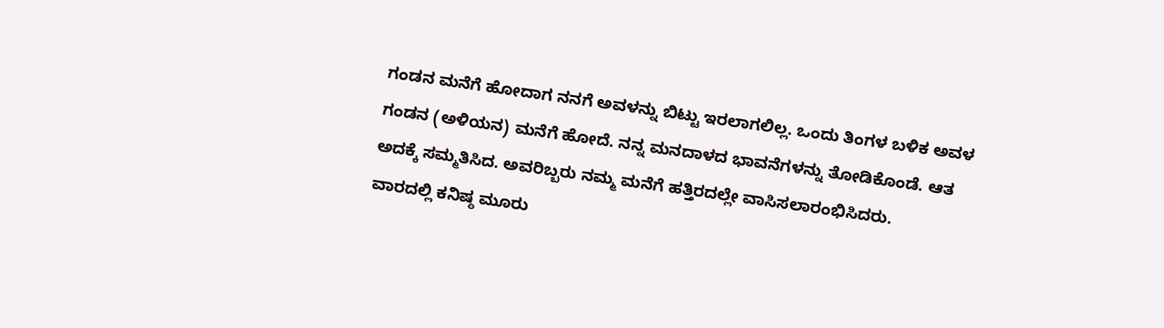ಗಂಡನ ಮನೆಗೆ ಹೋದಾಗ ನನಗೆ ಅವಳನ್ನು ಬಿಟ್ಟು ಇರಲಾಗಲಿಲ್ಲ. ಒಂದು ತಿಂಗಳ ಬಳಿಕ ಅವಳ ಗಂಡನ (ಅಳಿಯನ) ಮನೆಗೆ ಹೋದೆ. ನನ್ನ ಮನದಾಳದ ಭಾವನೆಗಳನ್ನು ತೋಡಿಕೊಂಡೆ. ಆತ ಅದಕ್ಕೆ ಸಮ್ಮತಿಸಿದ. ಅವರಿಬ್ಬರು ನಮ್ಮ ಮನೆಗೆ ಹತ್ತಿರದಲ್ಲೇ ವಾಸಿಸಲಾರಂಭಿಸಿದರು.
ವಾರದಲ್ಲಿ ಕನಿಷ್ಠ ಮೂರು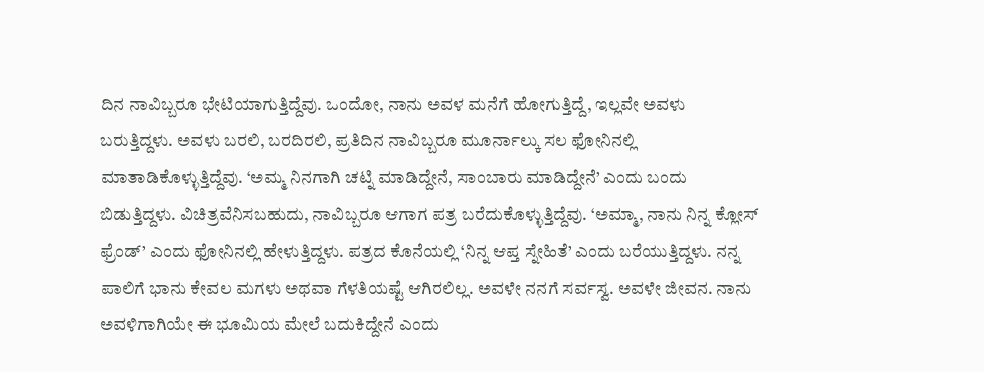ದಿನ ನಾವಿಬ್ಬರೂ ಭೇಟಿಯಾಗುತ್ತಿದ್ದೆವು. ಒಂದೋ, ನಾನು ಅವಳ ಮನೆಗೆ ಹೋಗುತ್ತಿದ್ದೆ, ಇಲ್ಲವೇ ಅವಳು ಬರುತ್ತಿದ್ದಳು. ಅವಳು ಬರಲಿ, ಬರದಿರಲಿ, ಪ್ರತಿದಿನ ನಾವಿಬ್ಬರೂ ಮೂರ್ನಾಲ್ಕು ಸಲ ಫೋನಿನಲ್ಲಿ ಮಾತಾಡಿಕೊಳ್ಳುತ್ತಿದ್ದೆವು. ‘ಅಮ್ಮ ನಿನಗಾಗಿ ಚಟ್ನಿ ಮಾಡಿದ್ದೇನೆ, ಸಾಂಬಾರು ಮಾಡಿದ್ದೇನೆ’ ಎಂದು ಬಂದು ಬಿಡುತ್ತಿದ್ದಳು. ವಿಚಿತ್ರವೆನಿಸಬಹುದು, ನಾವಿಬ್ಬರೂ ಆಗಾಗ ಪತ್ರ ಬರೆದುಕೊಳ್ಳುತ್ತಿದ್ದೆವು. ‘ಅಮ್ಮಾ, ನಾನು ನಿನ್ನ ಕ್ಲೋಸ್ ಫ್ರೆಂಡ್’ ಎಂದು ಫೋನಿನಲ್ಲಿ ಹೇಳುತ್ತಿದ್ದಳು. ಪತ್ರದ ಕೊನೆಯಲ್ಲಿ ‘ನಿನ್ನ ಆಪ್ತ ಸ್ನೇಹಿತೆ’ ಎಂದು ಬರೆಯುತ್ತಿದ್ದಳು. ನನ್ನ ಪಾಲಿಗೆ ಭಾನು ಕೇವಲ ಮಗಳು ಅಥವಾ ಗೆಳತಿಯಷ್ಟೆ ಆಗಿರಲಿಲ್ಲ. ಅವಳೇ ನನಗೆ ಸರ್ವಸ್ವ. ಅವಳೇ ಜೀವನ. ನಾನು ಅವಳಿಗಾಗಿಯೇ ಈ ಭೂಮಿಯ ಮೇಲೆ ಬದುಕಿದ್ದೇನೆ ಎಂದು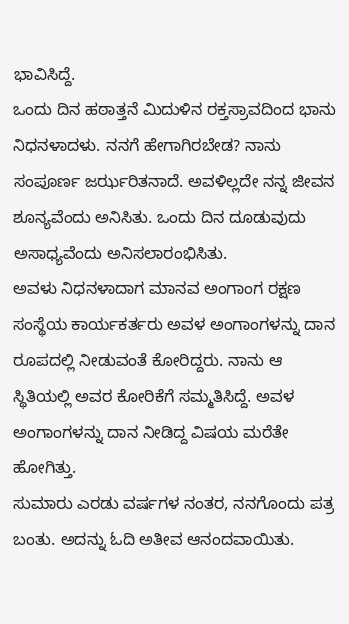ಭಾವಿಸಿದ್ದೆ.
ಒಂದು ದಿನ ಹಠಾತ್ತನೆ ಮಿದುಳಿನ ರಕ್ತಸ್ರಾವದಿಂದ ಭಾನು ನಿಧನಳಾದಳು. ನನಗೆ ಹೇಗಾಗಿರಬೇಡ? ನಾನು ಸಂಪೂರ್ಣ ಜರ್ಝರಿತನಾದೆ. ಅವಳಿಲ್ಲದೇ ನನ್ನ ಜೀವನ ಶೂನ್ಯವೆಂದು ಅನಿಸಿತು. ಒಂದು ದಿನ ದೂಡುವುದು ಅಸಾಧ್ಯವೆಂದು ಅನಿಸಲಾರಂಭಿಸಿತು.
ಅವಳು ನಿಧನಳಾದಾಗ ಮಾನವ ಅಂಗಾಂಗ ರಕ್ಷಣ ಸಂಸ್ಥೆಯ ಕಾರ್ಯಕರ್ತರು ಅವಳ ಅಂಗಾಂಗಳನ್ನು ದಾನ ರೂಪದಲ್ಲಿ ನೀಡುವಂತೆ ಕೋರಿದ್ದರು. ನಾನು ಆ ಸ್ಥಿತಿಯಲ್ಲಿ ಅವರ ಕೋರಿಕೆಗೆ ಸಮ್ಮತಿಸಿದ್ದೆ. ಅವಳ ಅಂಗಾಂಗಳನ್ನು ದಾನ ನೀಡಿದ್ದ ವಿಷಯ ಮರೆತೇ ಹೋಗಿತ್ತು.
ಸುಮಾರು ಎರಡು ವರ್ಷಗಳ ನಂತರ, ನನಗೊಂದು ಪತ್ರ ಬಂತು. ಅದನ್ನು ಓದಿ ಅತೀವ ಆನಂದವಾಯಿತು.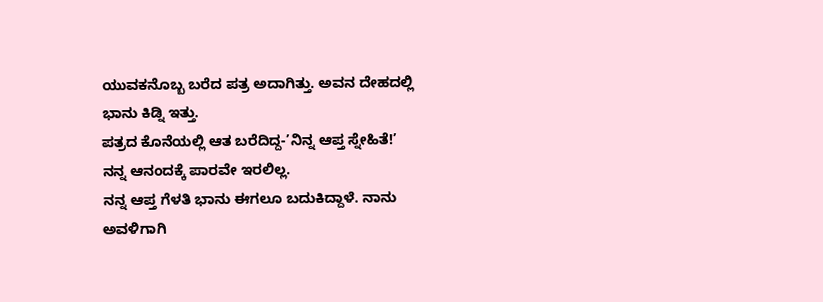ಯುವಕನೊಬ್ಬ ಬರೆದ ಪತ್ರ ಅದಾಗಿತ್ತು. ಅವನ ದೇಹದಲ್ಲಿ ಭಾನು ಕಿಡ್ನಿ ಇತ್ತು.
ಪತ್ರದ ಕೊನೆಯಲ್ಲಿ ಆತ ಬರೆದಿದ್ದ-’ನಿನ್ನ ಆಪ್ತ ಸ್ನೇಹಿತೆ!’
ನನ್ನ ಆನಂದಕ್ಕೆ ಪಾರವೇ ಇರಲಿಲ್ಲ.
ನನ್ನ ಆಪ್ತ ಗೆಳತಿ ಭಾನು ಈಗಲೂ ಬದುಕಿದ್ದಾಳೆ. ನಾನು ಅವಳಿಗಾಗಿ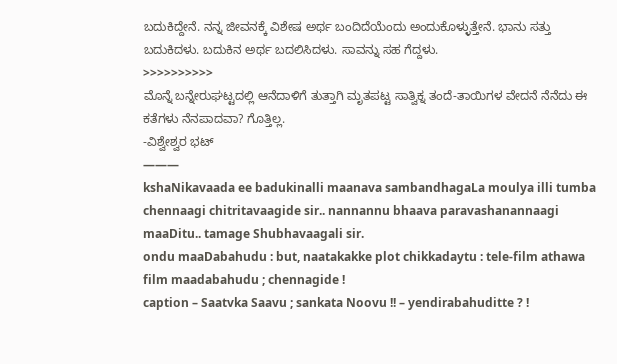ಬದುಕಿದ್ದೇನೆ. ನನ್ನ ಜೀವನಕ್ಕೆ ವಿಶೇಷ ಅರ್ಥ ಬಂದಿದೆಯೆಂದು ಅಂದುಕೊಳ್ಳುತ್ತೇನೆ. ಭಾನು ಸತ್ತು ಬದುಕಿದಳು. ಬದುಕಿನ ಅರ್ಥ ಬದಲಿಸಿದಳು. ಸಾವನ್ನು ಸಹ ಗೆದ್ದಳು.
>>>>>>>>>>
ಮೊನ್ನೆ ಬನ್ನೇರುಘಟ್ಟದಲ್ಲಿ ಆನೆದಾಳಿಗೆ ತುತ್ತಾಗಿ ಮೃತಪಟ್ಟ ಸಾತ್ವಿಕ್ನ ತಂದೆ-ತಾಯಿಗಳ ವೇದನೆ ನೆನೆದು ಈ ಕತೆಗಳು ನೆನಪಾದವಾ? ಗೊತ್ತಿಲ್ಲ.
-ವಿಶ್ವೇಶ್ವರ ಭಟ್
———
kshaNikavaada ee badukinalli maanava sambandhagaLa moulya illi tumba chennaagi chitritavaagide sir.. nannannu bhaava paravashanannaagi maaDitu.. tamage Shubhavaagali sir.
ondu maaDabahudu : but, naatakakke plot chikkadaytu : tele-film athawa film maadabahudu ; chennagide !
caption – Saatvka Saavu ; sankata Noovu !! – yendirabahuditte ? !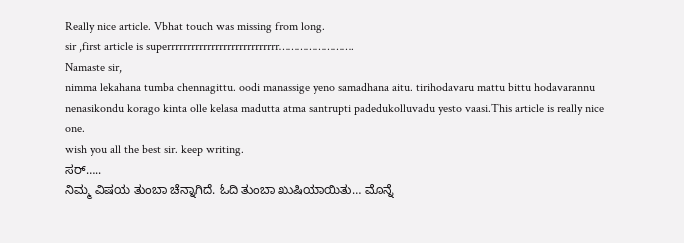Really nice article. Vbhat touch was missing from long.
sir ,first article is superrrrrrrrrrrrrrrrrrrrrrrrrrrr…………………….
Namaste sir,
nimma lekahana tumba chennagittu. oodi manassige yeno samadhana aitu. tirihodavaru mattu bittu hodavarannu nenasikondu korago kinta olle kelasa madutta atma santrupti padedukolluvadu yesto vaasi.This article is really nice one.
wish you all the best sir. keep writing.
ಸರ್…..
ನಿಮ್ಮ ವಿಷಯ ತುಂಬಾ ಚೆನ್ನಾಗಿದೆ. ಓದಿ ತುಂಬಾ ಖುಷಿಯಾಯಿತು… ಮೊನ್ನೆ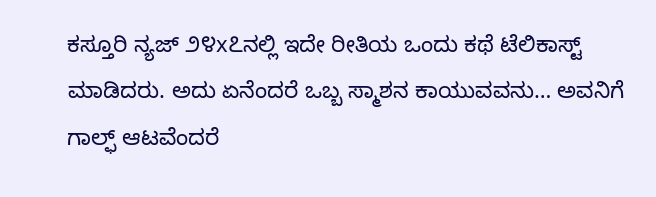ಕಸ್ತೂರಿ ನ್ಯಜ್ ೨೪x೭ನಲ್ಲಿ ಇದೇ ರೀತಿಯ ಒಂದು ಕಥೆ ಟೆಲಿಕಾಸ್ಟ್ ಮಾಡಿದರು. ಅದು ಏನೆಂದರೆ ಒಬ್ಬ ಸ್ಮಾಶನ ಕಾಯುವವನು… ಅವನಿಗೆ ಗಾಲ್ಫ್ ಆಟವೆಂದರೆ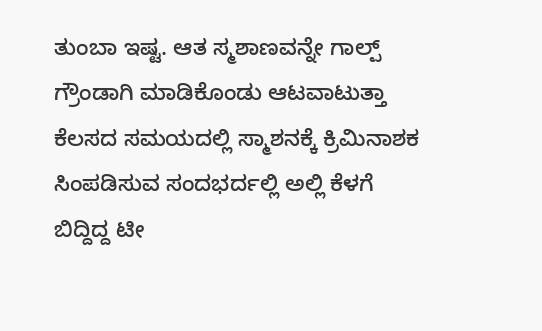ತುಂಬಾ ಇಷ್ಟ. ಆತ ಸ್ಮಶಾಣವನ್ನೇ ಗಾಲ್ಪ್ ಗ್ರೌಂಡಾಗಿ ಮಾಡಿಕೊಂಡು ಆಟವಾಟುತ್ತಾ ಕೆಲಸದ ಸಮಯದಲ್ಲಿ ಸ್ಮಾಶನಕ್ಕೆ ಕ್ರಿಮಿನಾಶಕ ಸಿಂಪಡಿಸುವ ಸಂದಭರ್ದಲ್ಲಿ ಅಲ್ಲಿ ಕೆಳಗೆ ಬಿದ್ದಿದ್ದ ಟೀ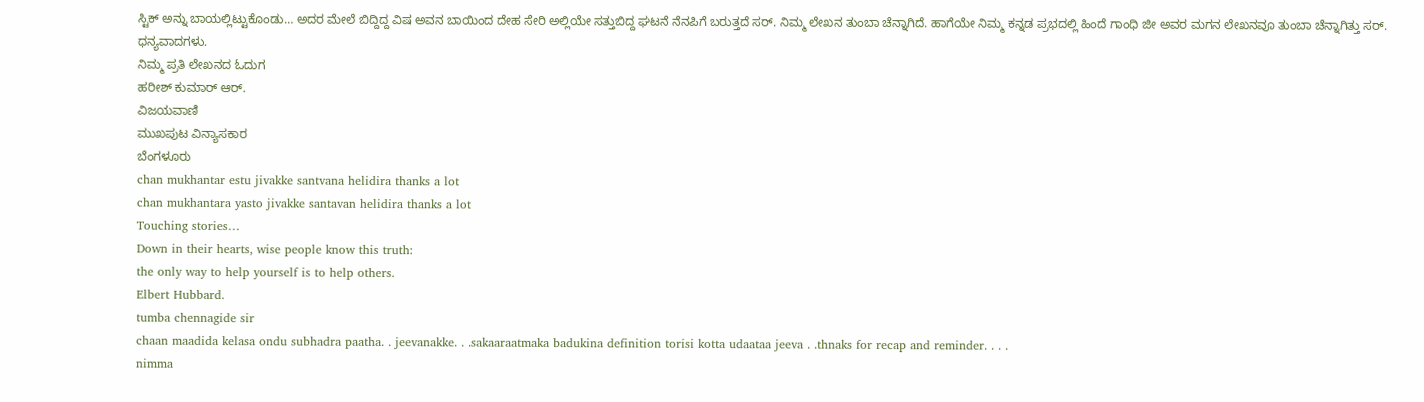ಸ್ಟಿಕ್ ಅನ್ನು ಬಾಯಲ್ಲಿಟ್ಟುಕೊಂಡು… ಅದರ ಮೇಲೆ ಬಿದ್ದಿದ್ದ ವಿಷ ಅವನ ಬಾಯಿಂದ ದೇಹ ಸೇರಿ ಅಲ್ಲಿಯೇ ಸತ್ತುಬಿದ್ದ ಘಟನೆ ನೆನಪಿಗೆ ಬರುತ್ತದೆ ಸರ್. ನಿಮ್ಮ ಲೇಖನ ತುಂಬಾ ಚೆನ್ನಾಗಿದೆ. ಹಾಗೆಯೇ ನಿಮ್ಮ ಕನ್ನಡ ಪ್ರಭದಲ್ಲಿ ಹಿಂದೆ ಗಾಂಧಿ ಜೀ ಅವರ ಮಗನ ಲೇಖನವೂ ತುಂಬಾ ಚೆನ್ನಾಗಿತ್ತು ಸರ್.
ಧನ್ಯವಾದಗಳು.
ನಿಮ್ಮ ಪ್ರತಿ ಲೇಖನದ ಓದುಗ
ಹರೀಶ್ ಕುಮಾರ್ ಆರ್.
ವಿಜಯವಾಣಿ
ಮುಖಪುಟ ವಿನ್ಯಾಸಕಾರ
ಬೆಂಗಳೂರು
chan mukhantar estu jivakke santvana helidira thanks a lot
chan mukhantara yasto jivakke santavan helidira thanks a lot
Touching stories…
Down in their hearts, wise people know this truth:
the only way to help yourself is to help others.
Elbert Hubbard.
tumba chennagide sir
chaan maadida kelasa ondu subhadra paatha. . jeevanakke. . .sakaaraatmaka badukina definition torisi kotta udaataa jeeva . .thnaks for recap and reminder. . . .
nimma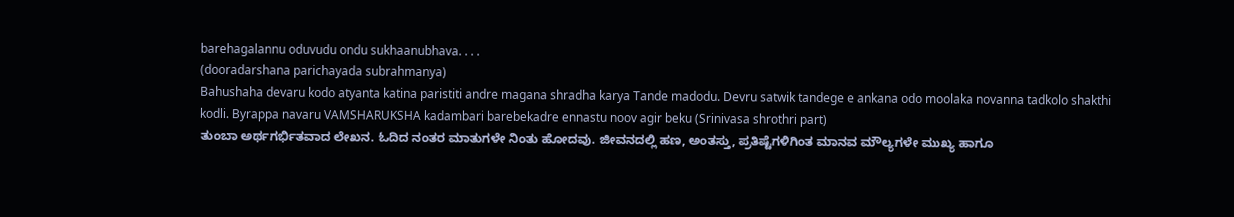barehagalannu oduvudu ondu sukhaanubhava. . . .
(dooradarshana parichayada subrahmanya)
Bahushaha devaru kodo atyanta katina paristiti andre magana shradha karya Tande madodu. Devru satwik tandege e ankana odo moolaka novanna tadkolo shakthi kodli. Byrappa navaru VAMSHARUKSHA kadambari barebekadre ennastu noov agir beku (Srinivasa shrothri part)
ತುಂಬಾ ಅರ್ಥಗರ್ಭಿತವಾದ ಲೇಖನ. ಓದಿದ ನಂತರ ಮಾತುಗಳೇ ನಿಂತು ಹೋದವು. ಜೀವನದಲ್ಲಿ ಹಣ, ಅಂತಸ್ತು, ಪ್ರತಿಷ್ಟೆಗಳಿಗಿಂತ ಮಾನವ ಮೌಲ್ಯಗಳೇ ಮುಖ್ಯ ಹಾಗೂ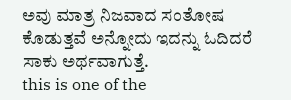ಅವು ಮಾತ್ರ ನಿಜವಾದ ಸಂತೋಷ ಕೊಡುತ್ತವೆ ಅನ್ನೋದು ಇದನ್ನು ಓದಿದರೆ ಸಾಕು ಅರ್ಥವಾಗುತ್ತೆ.
this is one of the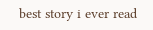best story i ever read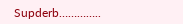Supderb…………..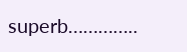superb…………..